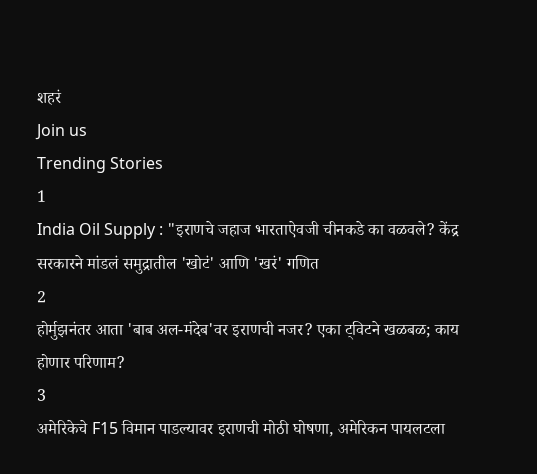शहरं
Join us
Trending Stories
1
India Oil Supply : "इराणचे जहाज भारताऐवजी चीनकडे का वळवले? केंद्र सरकारने मांडलं समुद्रातील 'खोटं' आणि 'खरं' गणित
2
होर्मुझनंतर आता 'बाब अल-मंदेब'वर इराणची नजर? एका ट्विटने खळबळ; काय होणार परिणाम?
3
अमेरिकेचे F15 विमान पाडल्यावर इराणची मोठी घोषणा, अमेरिकन पायलटला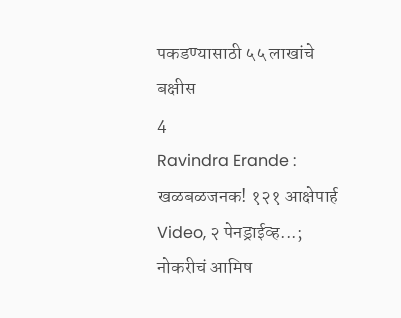पकडण्यासाठी ५५ लाखांचे बक्षीस
4
Ravindra Erande : खळबळजनक! १२१ आक्षेपार्ह Video, २ पेनड्राईव्ह...; नोकरीचं आमिष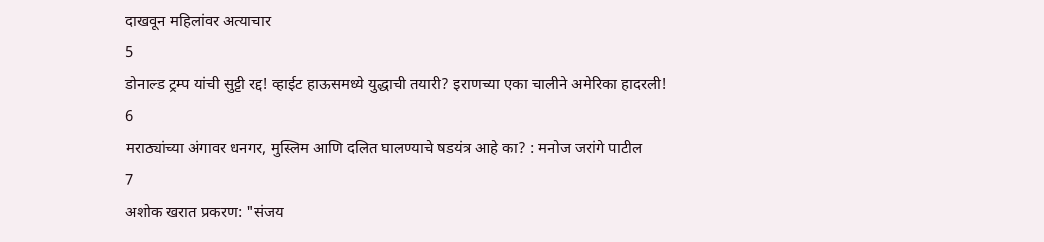दाखवून महिलांवर अत्याचार
5
डोनाल्ड ट्रम्प यांची सुट्टी रद्द! व्हाईट हाऊसमध्ये युद्धाची तयारी? इराणच्या एका चालीने अमेरिका हादरली!
6
मराठ्यांच्या अंगावर धनगर, मुस्लिम आणि दलित घालण्याचे षडयंत्र आहे का? : मनोज जरांगे पाटील
7
अशोक खरात प्रकरण: "संजय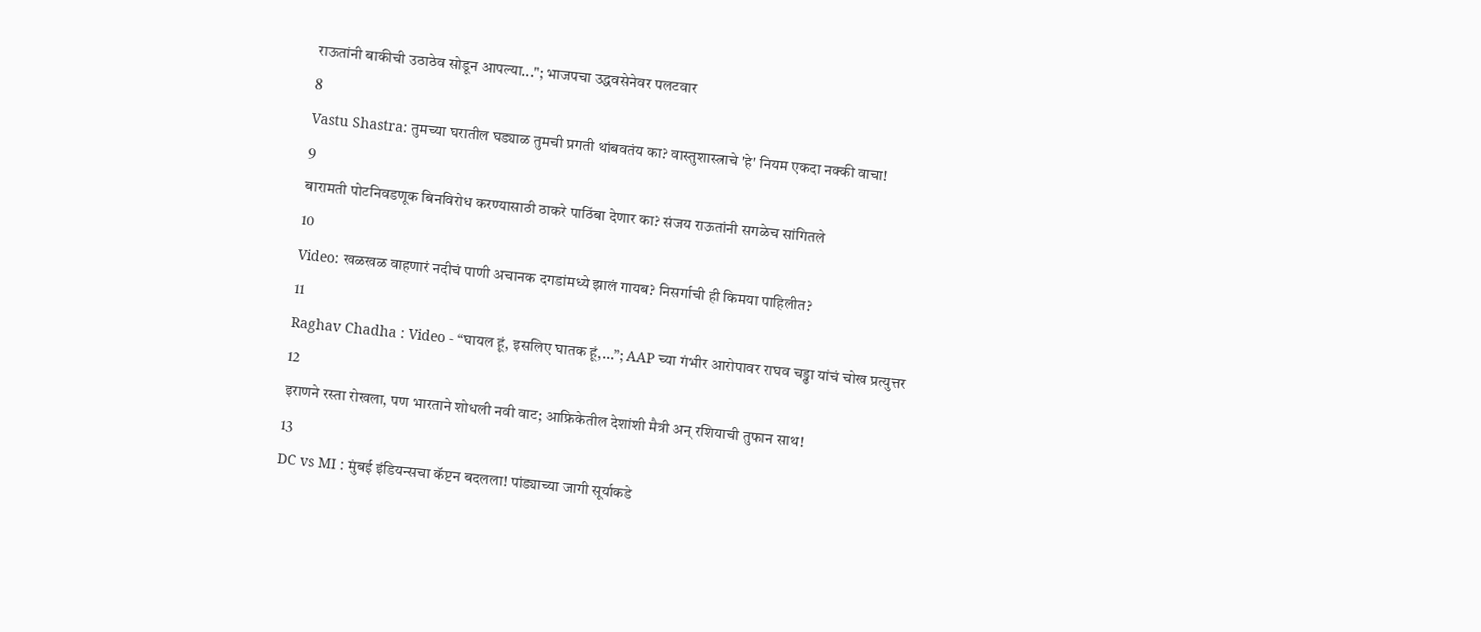राऊतांनी बाकीची उठाठेव सोडून आपल्या..."; भाजपचा उद्धवसेनेवर पलटवार
8
Vastu Shastra: तुमच्या घरातील घड्याळ तुमची प्रगती थांबवतंय का? वास्तुशास्त्राचे 'हे' नियम एकदा नक्की वाचा!
9
बारामती पोटनिवडणूक बिनविरोध करण्यासाठी ठाकरे पाठिंबा देणार का? संजय राऊतांनी सगळेच सांगितले
10
Video: खळखळ वाहणारं नदीचं पाणी अचानक दगडांमध्ये झालं गायब? निसर्गाची ही किमया पाहिलीत?
11
Raghav Chadha : Video - “घायल हूं, इसलिए घातक हूं,...”; AAP च्या गंभीर आरोपावर राघव चड्ढा यांचं चोख प्रत्युत्तर
12
इराणने रस्ता रोखला, पण भारताने शोधली नवी वाट; आफ्रिकेतील देशांशी मैत्री अन् रशियाची तुफान साथ!
13
DC vs MI : मुंबई इंडियन्सचा कॅप्टन बदलला! पांड्याच्या जागी सूर्याकडे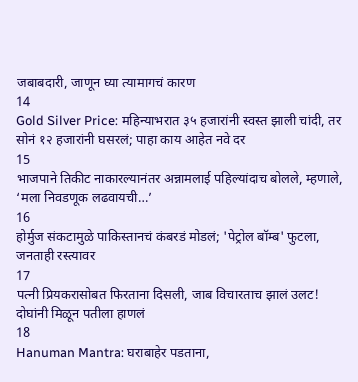जबाबदारी, जाणून घ्या त्यामागचं कारण
14
Gold Silver Price: महिन्याभरात ३५ हजारांनी स्वस्त झाली चांदी, तर सोनं १२ हजारांनी घसरलं; पाहा काय आहेत नवे दर
15
भाजपाने तिकीट नाकारल्यानंतर अन्नामलाई पहिल्यांदाच बोलले, म्हणाले, ‘मला निवडणूक लढवायची…’
16
होर्मुज संकटामुळे पाकिस्तानचं कंबरडं मोडलं; 'पेट्रोल बॉम्ब' फुटला, जनताही रस्त्यावर
17
पत्नी प्रियकरासोबत फिरताना दिसली, जाब विचारताच झालं उलट! दोघांनी मिळून पतीला हाणलं
18
Hanuman Mantra: घराबाहेर पडताना,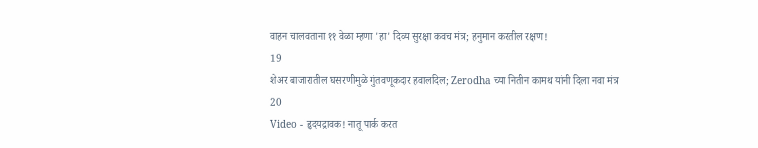वाहन चालवताना ११ वेळा म्हणा 'हा' दिव्य सुरक्षा कवच मंत्र; हनुमान करतील रक्षण!
19
शेअर बाजारातील घसरणीमुळे गुंतवणूकदार हवालदिल; Zerodha च्या नितीन कामथ यांनी दिला नवा मंत्र
20
Video - हृदयद्रावक! नातू पार्क करत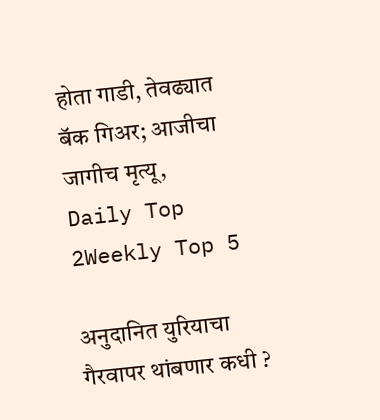होता गाडी, तेवढ्यात बॅक गिअर; आजीचा जागीच मृत्यू,
Daily Top 2Weekly Top 5

अनुदानित युरियाचा गैरवापर थांबणार कधी ?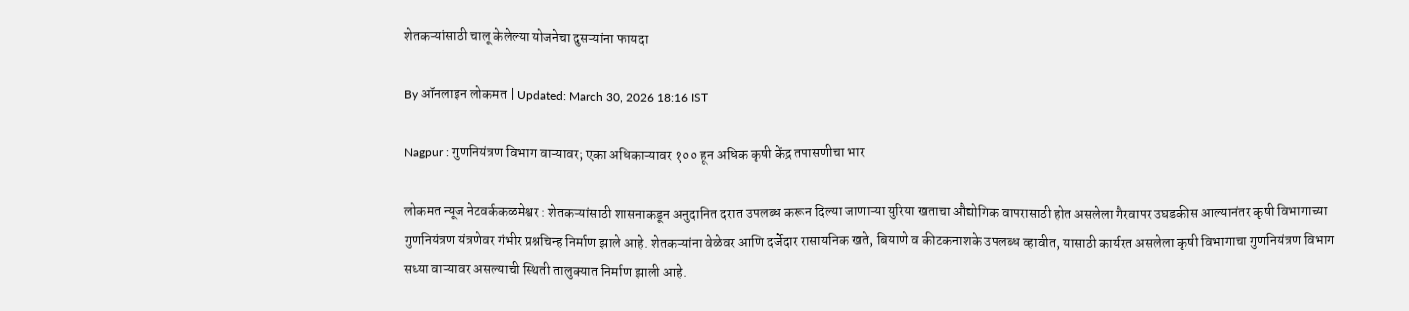शेतकऱ्यांसाठी चालू केलेल्या योजनेचा दुसऱ्यांना फायदा

By ऑनलाइन लोकमत | Updated: March 30, 2026 18:16 IST

Nagpur : गुणनियंत्रण विभाग वाऱ्यावर; एका अधिकाऱ्यावर १०० हून अधिक कृषी केंद्र तपासणीचा भार

लोकमत न्यूज नेटवर्ककळमेश्वर : शेतकऱ्यांसाठी शासनाकडून अनुदानित दरात उपलब्ध करून दिल्या जाणाऱ्या युरिया खताचा औद्योगिक वापरासाठी होत असलेला गैरवापर उघडकीस आल्यानंतर कृषी विभागाच्या गुणनियंत्रण यंत्रणेवर गंभीर प्रश्नचिन्ह निर्माण झाले आहे. शेतकऱ्यांना वेळेवर आणि दर्जेदार रासायनिक खते, बियाणे व कीटकनाशके उपलब्ध व्हावीत, यासाठी कार्यरत असलेला कृषी विभागाचा गुणनियंत्रण विभाग सध्या वाऱ्यावर असल्याची स्थिती तालुक्यात निर्माण झाली आहे.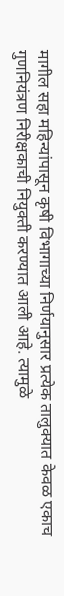मागील सहा महिन्यांपासून कृषी विभागाच्या निर्णयानुसार प्रत्येक तालुक्यात केवळ एकाच गुणनियंत्रण निरीक्षकाची नियुक्ती करण्यात आली आहे. त्यामुळे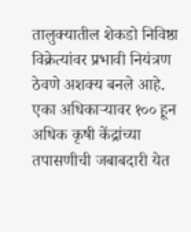तालुक्यातील शेकडो निविष्ठा विक्रेत्यांवर प्रभावी नियंत्रण ठेवणे अशक्य बनले आहे. एका अधिकाऱ्यावर १०० हून अधिक कृषी केंद्रांच्या तपासणीची जबाबदारी येत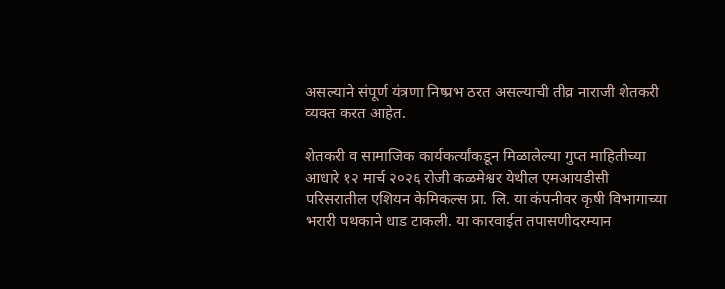असल्याने संपूर्ण यंत्रणा निष्प्रभ ठरत असल्याची तीव्र नाराजी शेतकरी व्यक्त करत आहेत.

शेतकरी व सामाजिक कार्यकर्त्यांकडून मिळालेल्या गुप्त माहितीच्या आधारे १२ मार्च २०२६ रोजी कळमेश्वर येथील एमआयडीसी परिसरातील एशियन केमिकल्स प्रा. लि. या कंपनीवर कृषी विभागाच्या भरारी पथकाने धाड टाकली. या कारवाईत तपासणीदरम्यान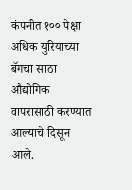कंपनीत १०० पेक्षा अधिक युरियाच्या बॅगचा साठा औद्योगिक वापरासाठी करण्यात आल्याचे दिसून आले.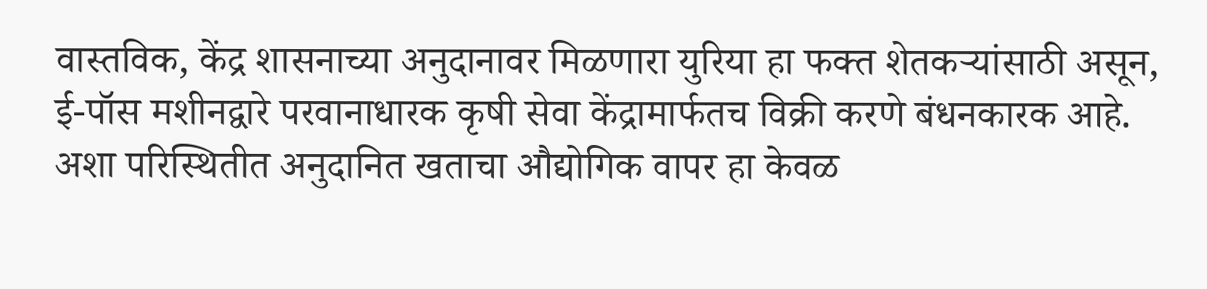वास्तविक, केंद्र शासनाच्या अनुदानावर मिळणारा युरिया हा फक्त शेतकऱ्यांसाठी असून, ई-पॉस मशीनद्वारे परवानाधारक कृषी सेवा केंद्रामार्फतच विक्री करणे बंधनकारक आहे. अशा परिस्थितीत अनुदानित खताचा औद्योगिक वापर हा केवळ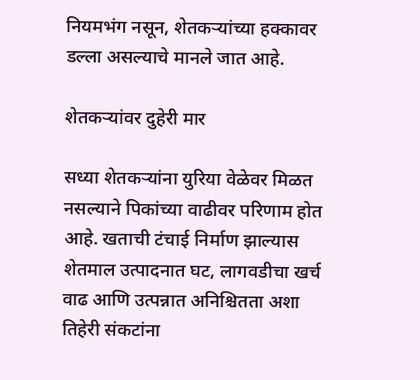नियमभंग नसून, शेतकऱ्यांच्या हक्कावर डल्ला असल्याचे मानले जात आहे.

शेतकऱ्यांवर दुहेरी मार

सध्या शेतकऱ्यांना युरिया वेळेवर मिळत नसल्याने पिकांच्या वाढीवर परिणाम होत आहे. खताची टंचाई निर्माण झाल्यास शेतमाल उत्पादनात घट, लागवडीचा खर्च वाढ आणि उत्पन्नात अनिश्चितता अशा तिहेरी संकटांना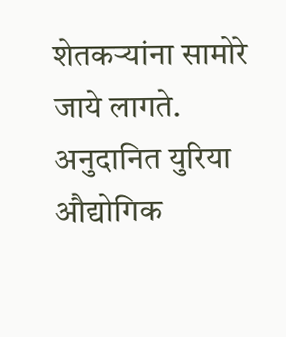शेतकऱ्यांना सामोरे जाये लागते. अनुदानित युरिया औद्योगिक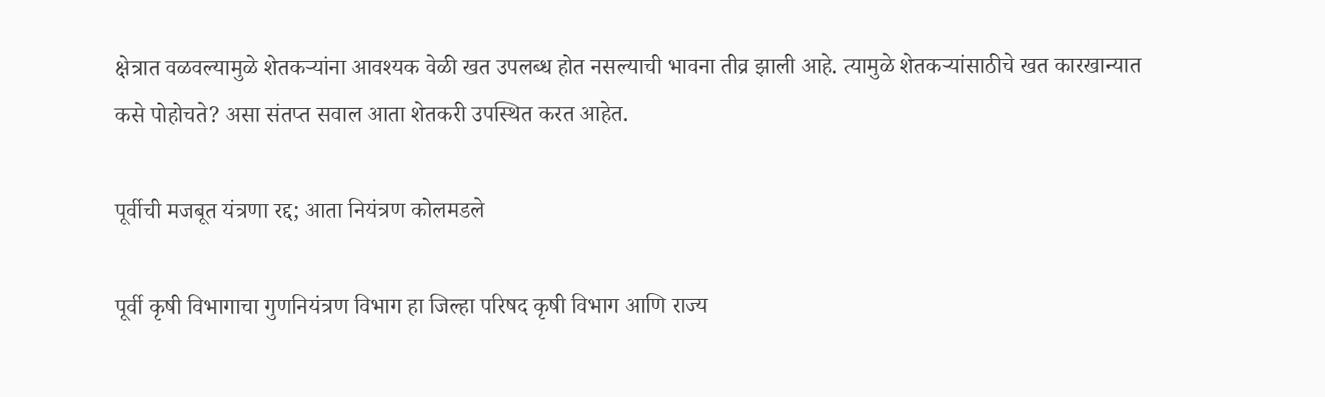क्षेत्रात वळवल्यामुळे शेतकऱ्यांना आवश्यक वेळी खत उपलब्ध होत नसल्याची भावना तीव्र झाली आहे. त्यामुळे शेतकऱ्यांसाठीचे खत कारखान्यात कसे पोहोचते? असा संतप्त सवाल आता शेतकरी उपस्थित करत आहेत.

पूर्वीची मजबूत यंत्रणा रद्द; आता नियंत्रण कोलमडले

पूर्वी कृषी विभागाचा गुणनियंत्रण विभाग हा जिल्हा परिषद कृषी विभाग आणि राज्य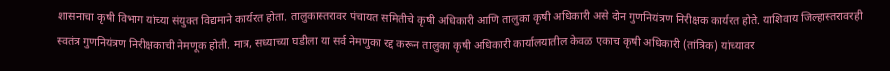शासनाचा कृषी विभाग यांच्या संयुक्त विद्यमाने कार्यरत होता. तालुकास्तरावर पंचायत समितीचे कृषी अधिकारी आणि तालुका कृषी अधिकारी असे दोन गुणनियंत्रण निरीक्षक कार्यरत होते. याशिवाय जिल्हास्तरावरही स्वतंत्र गुणनियंत्रण निरीक्षकाची नेमणूक होती. मात्र, सध्याच्या घडीला या सर्व नेमणुका रद्द करून तालुका कृषी अधिकारी कार्यालयातील केवळ एकाच कृषी अधिकारी (तांत्रिक) यांच्यावर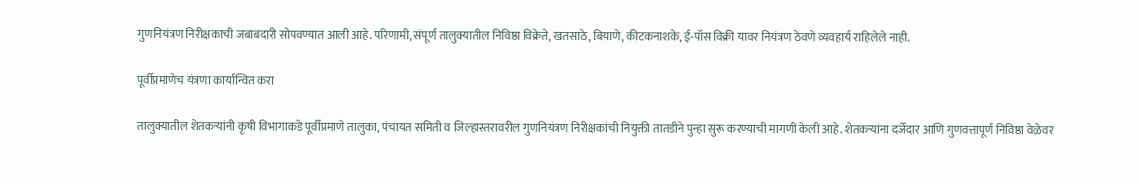गुणनियंत्रण निरीक्षकाची जबाबदारी सोपवण्यात आली आहे. परिणामी, संपूर्ण तालुक्यातील निविष्ठा विक्रेते, खतसाठे, बियाणे, कीटकनाशके, ई-पॉस विक्री यावर नियंत्रण ठेवणे व्यवहार्य राहिलेले नाही.

पूर्वीप्रमाणेच यंत्रणा कार्यान्वित करा

तालुक्यातील शेतकऱ्यांनी कृषी विभागाकडे पूर्वीप्रमाणे तालुका, पंचायत समिती व जिल्हास्तरावरील गुणनियंत्रण निरीक्षकांची नियुक्ती तातडीने पुन्हा सुरू करण्याची मागणी केली आहे. शेतकऱ्यांना दर्जेदार आणि गुणवत्तापूर्ण निविष्ठा वेळेवर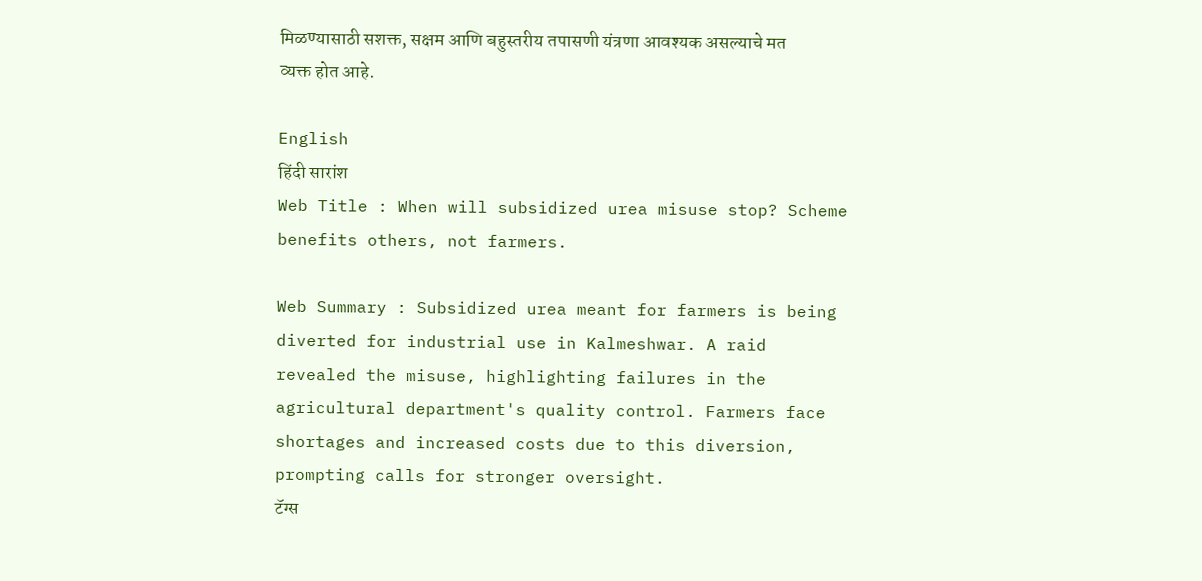मिळण्यासाठी सशक्त, सक्षम आणि बहुस्तरीय तपासणी यंत्रणा आवश्यक असल्याचे मत व्यक्त होत आहे.

English
हिंदी सारांश
Web Title : When will subsidized urea misuse stop? Scheme benefits others, not farmers.

Web Summary : Subsidized urea meant for farmers is being diverted for industrial use in Kalmeshwar. A raid revealed the misuse, highlighting failures in the agricultural department's quality control. Farmers face shortages and increased costs due to this diversion, prompting calls for stronger oversight.
टॅग्स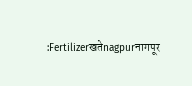:Fertilizerखतेnagpurनागपूर